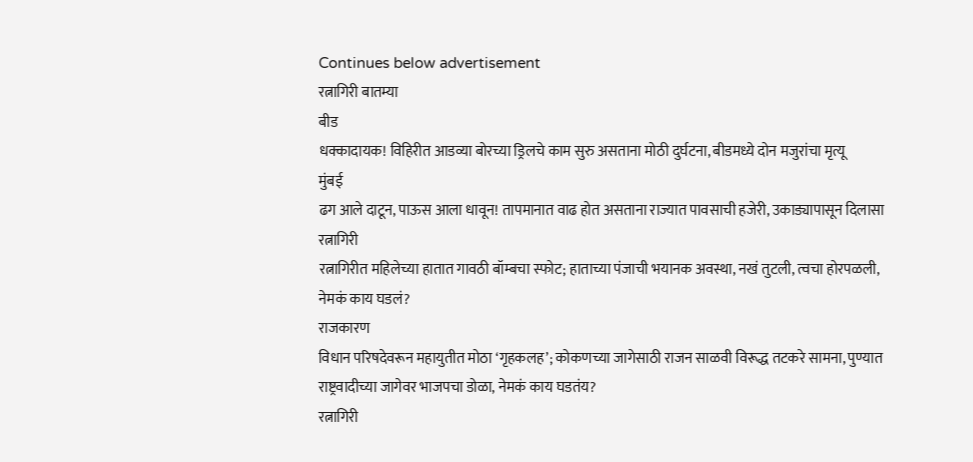Continues below advertisement
रत्नागिरी बातम्या
बीड
धक्कादायक! विहिरीत आडव्या बोरच्या ड्रिलचे काम सुरु असताना मोठी दुर्घटना, बीडमध्ये दोन मजुरांचा मृत्यू
मुंबई
ढग आले दाटून, पाऊस आला धावून! तापमानात वाढ होत असताना राज्यात पावसाची हजेरी, उकाड्यापासून दिलासा
रत्नागिरी
रत्नागिरीत महिलेच्या हातात गावठी बॉम्बचा स्फोट; हाताच्या पंजाची भयानक अवस्था, नखं तुटली, त्वचा होरपळली, नेमकं काय घडलं?
राजकारण
विधान परिषदेवरून महायुतीत मोठा ‘गृहकलह’; कोकणच्या जागेसाठी राजन साळवी विरूद्ध तटकरे सामना, पुण्यात राष्ट्रवादीच्या जागेवर भाजपचा डोळा, नेमकं काय घडतंय?
रत्नागिरी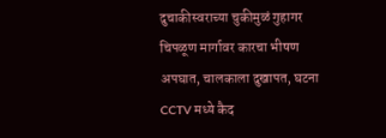दुचाकीस्वराच्या चुकीमुळं गुहागर चिपळूण मार्गावर कारचा भीषण अपघात, चालकाला दुखापत, घटना CCTV मध्ये कैद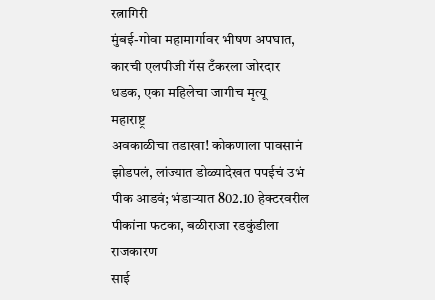रत्नागिरी
मुंबई-गोवा महामार्गावर भीषण अपघात, कारची एलपीजी गॅस टँकरला जोरदार धडक, एका महिलेचा जागीच मृत्यू
महाराष्ट्र
अवकाळीचा तडाखा! कोकणाला पावसानं झोडपलं, लांज्यात डोळ्यादेखत पपईचं उभं पीक आडवं; भंडाऱ्यात 802.10 हेक्टरवरील पीकांना फटका, बळीराजा रडकुंडीला
राजकारण
साई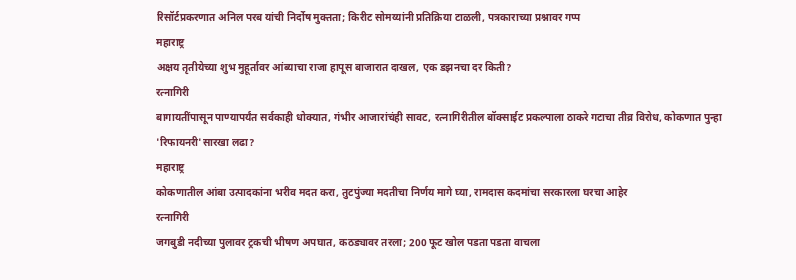रिसॉर्टप्रकरणात अनिल परब यांची निर्दोष मुक्तता; किरीट सोमय्यांनी प्रतिक्रिया टाळली, पत्रकाराच्या प्रश्नावर गप्प
महाराष्ट्र
अक्षय तृतीयेच्या शुभ मुहूर्तावर आंब्याचा राजा हापूस बाजारात दाखल, एक डझनचा दर किती?
रत्नागिरी
बागायतींपासून पाण्यापर्यंत सर्वकाही धोक्यात, गंभीर आजारांचंही सावट, रत्नागिरीतील बॉक्साईट प्रकल्पाला ठाकरे गटाचा तीव्र विरोध, कोकणात पुन्हा 'रिफायनरी'सारखा लढा?
महाराष्ट्र
कोकणातील आंबा उत्पादकांना भरीव मदत करा, तुटपुंज्या मदतीचा निर्णय मागे घ्या, रामदास कदमांचा सरकारला घरचा आहेर
रत्नागिरी
जगबुडी नदीच्या पुलावर ट्रकची भीषण अपघात, कठड्यावर तरला; 200 फूट खोल पडता पडता वाचला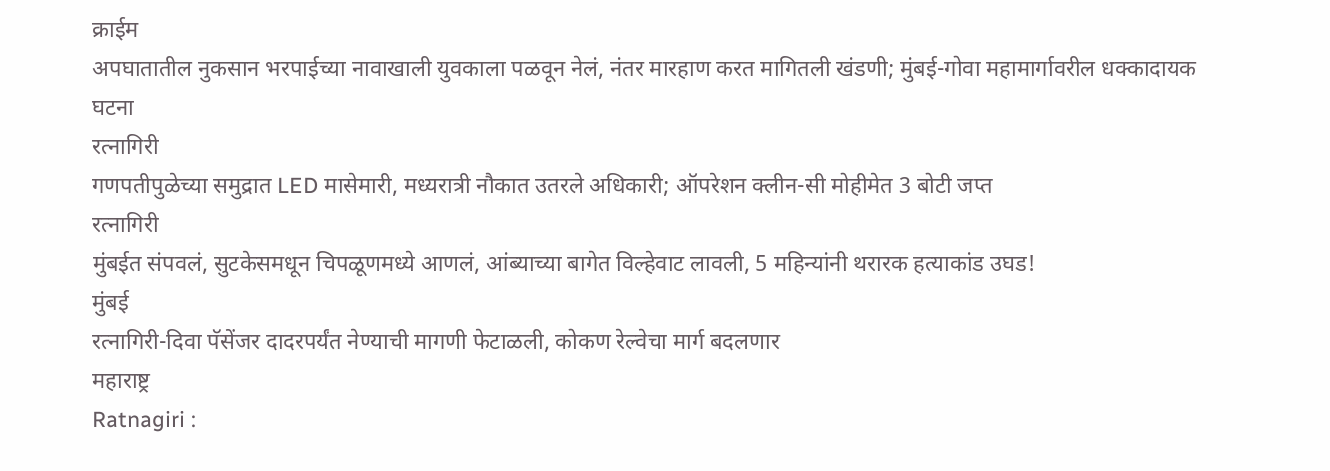क्राईम
अपघातातील नुकसान भरपाईच्या नावाखाली युवकाला पळवून नेलं, नंतर मारहाण करत मागितली खंडणी; मुंबई-गोवा महामार्गावरील धक्कादायक घटना
रत्नागिरी
गणपतीपुळेच्या समुद्रात LED मासेमारी, मध्यरात्री नौकात उतरले अधिकारी; ऑपरेशन क्लीन-सी मोहीमेत 3 बोटी जप्त
रत्नागिरी
मुंबईत संपवलं, सुटकेसमधून चिपळूणमध्ये आणलं, आंब्याच्या बागेत विल्हेवाट लावली, 5 महिन्यांनी थरारक हत्याकांड उघड!
मुंबई
रत्नागिरी-दिवा पॅसेंजर दादरपर्यंत नेण्याची मागणी फेटाळली, कोकण रेल्वेचा मार्ग बदलणार
महाराष्ट्र
Ratnagiri :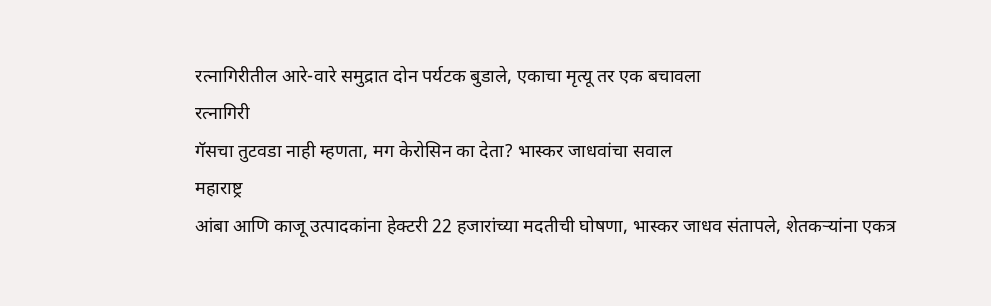रत्नागिरीतील आरे-वारे समुद्रात दोन पर्यटक बुडाले, एकाचा मृत्यू तर एक बचावला
रत्नागिरी
गॅसचा तुटवडा नाही म्हणता, मग केरोसिन का देता? भास्कर जाधवांचा सवाल
महाराष्ट्र
आंबा आणि काजू उत्पादकांना हेक्टरी 22 हजारांच्या मदतीची घोषणा, भास्कर जाधव संतापले, शेतकऱ्यांना एकत्र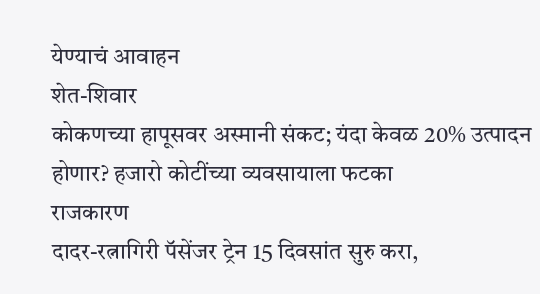येण्याचं आवाहन
शेत-शिवार
कोकणच्या हापूसवर अस्मानी संकट; यंदा केवळ 20% उत्पादन होणार? हजारो कोटींच्या व्यवसायाला फटका
राजकारण
दादर-रत्नागिरी पॅसेंजर ट्रेन 15 दिवसांत सुरु करा,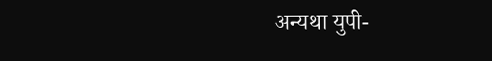अन्यथा युपी-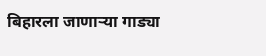बिहारला जाणाऱ्या गाड्या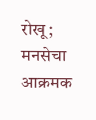रोखू; मनसेचा आक्रमक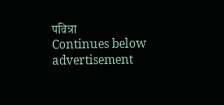पवित्रा
Continues below advertisement